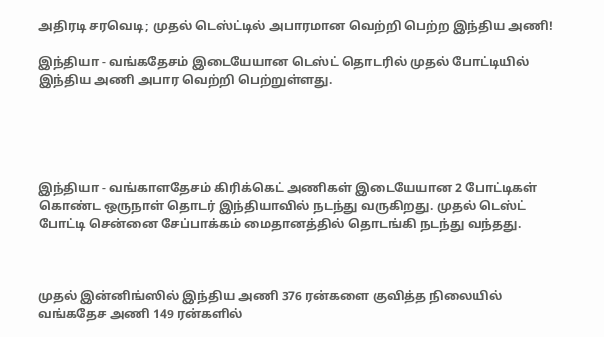அதிரடி சரவெடி; முதல் டெஸ்ட்டில் அபாரமான வெற்றி பெற்ற இந்திய அணி!

இந்தியா - வங்கதேசம் இடையேயான டெஸ்ட் தொடரில் முதல் போட்டியில் இந்திய அணி அபார வெற்றி பெற்றுள்ளது.





இந்தியா - வங்காளதேசம் கிரிக்கெட் அணிகள் இடையேயான 2 போட்டிகள் கொண்ட ஒருநாள் தொடர் இந்தியாவில் நடந்து வருகிறது. முதல் டெஸ்ட் போட்டி சென்னை சேப்பாக்கம் மைதானத்தில் தொடங்கி நடந்து வந்தது.



முதல் இன்னிங்ஸில் இந்திய அணி 376 ரன்களை குவித்த நிலையில் வங்கதேச அணி 149 ரன்களில்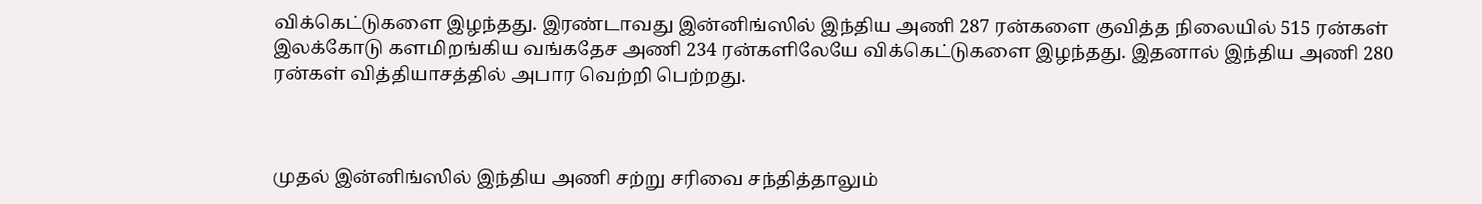விக்கெட்டுகளை இழந்தது. இரண்டாவது இன்னிங்ஸில் இந்திய அணி 287 ரன்களை குவித்த நிலையில் 515 ரன்கள் இலக்கோடு களமிறங்கிய வங்கதேச அணி 234 ரன்களிலேயே விக்கெட்டுகளை இழந்தது. இதனால் இந்திய அணி 280 ரன்கள் வித்தியாசத்தில் அபார வெற்றி பெற்றது.



முதல் இன்னிங்ஸில் இந்திய அணி சற்று சரிவை சந்தித்தாலும்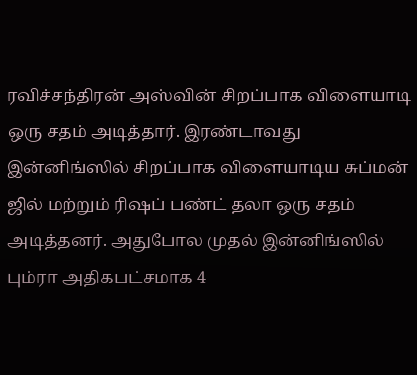ரவிச்சந்திரன் அஸ்வின் சிறப்பாக விளையாடி ஒரு சதம் அடித்தார். இரண்டாவது இன்னிங்ஸில் சிறப்பாக விளையாடிய சுப்மன் ஜில் மற்றும் ரிஷப் பண்ட் தலா ஒரு சதம் அடித்தனர். அதுபோல முதல் இன்னிங்ஸில் பும்ரா அதிகபட்சமாக 4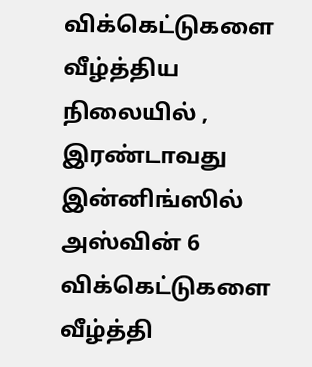விக்கெட்டுகளை வீழ்த்திய நிலையில் , இரண்டாவது இன்னிங்ஸில் அஸ்வின் 6 விக்கெட்டுகளை வீழ்த்தி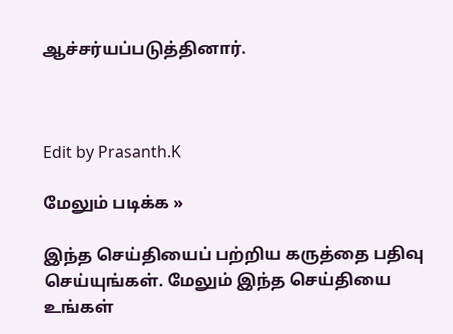ஆச்சர்யப்படுத்தினார்.



Edit by Prasanth.K

மேலும் படிக்க »

இந்த செய்தியைப் பற்றிய கருத்தை பதிவு செய்யுங்கள். மேலும் இந்த செய்தியை உங்கள்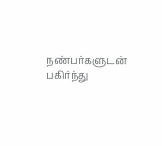நண்பர்களுடன் பகிர்ந்து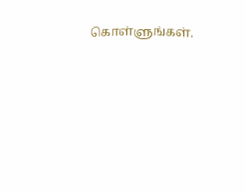கொள்ளுங்கள்.